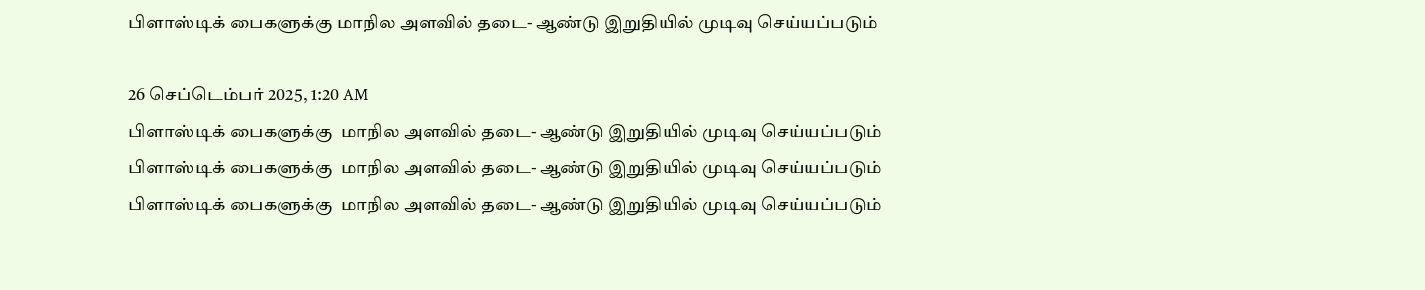பிளாஸ்டிக் பைகளுக்கு மாநில அளவில் தடை- ஆண்டு இறுதியில் முடிவு செய்யப்படும்

26 செப்டெம்பர் 2025, 1:20 AM
பிளாஸ்டிக் பைகளுக்கு  மாநில அளவில் தடை- ஆண்டு இறுதியில் முடிவு செய்யப்படும்
பிளாஸ்டிக் பைகளுக்கு  மாநில அளவில் தடை- ஆண்டு இறுதியில் முடிவு செய்யப்படும்
பிளாஸ்டிக் பைகளுக்கு  மாநில அளவில் தடை- ஆண்டு இறுதியில் முடிவு செய்யப்படும்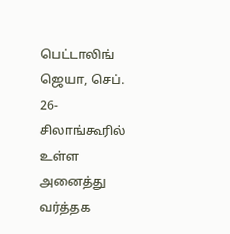பெட்டாலிங் ஜெயா, செப். 26-  சிலாங்கூரில் உள்ள அனைத்து வர்த்தக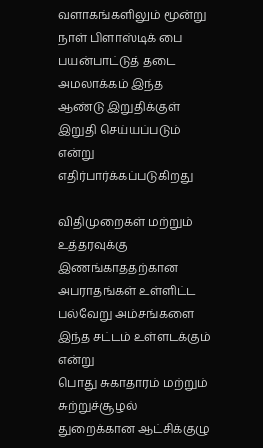வளாகங்களிலும் மூன்று நாள் பிளாஸ்டிக் பை பயன்பாட்டுத் தடை அமலாக்கம் இந்த ஆண்டு இறுதிக்குள் இறுதி செய்யப்படும் என்று எதிர்பார்க்கப்படுகிறது

விதிமுறைகள் மற்றும் உத்தரவுக்கு  இணங்காததற்கான அபராதங்கள் உள்ளிட்ட பல்வேறு அம்சங்களை இந்த சட்டம் உள்ளடக்கும் என்று
பொது சுகாதாரம் மற்றும் சுற்றுச்சூழல் துறைக்கான ஆட்சிக்குழு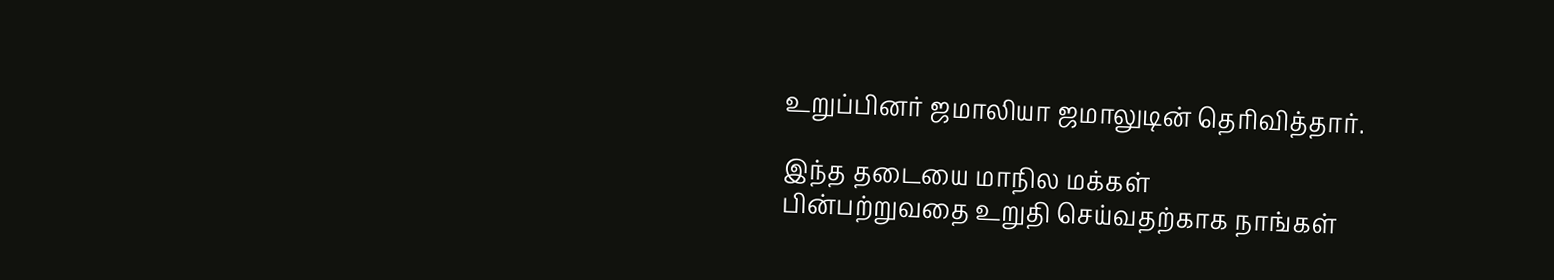உறுப்பினர் ஜமாலியா ஜமாலுடின் தெரிவித்தார்.

இந்த தடையை மாநில மக்கள்
பின்பற்றுவதை உறுதி செய்வதற்காக நாங்கள்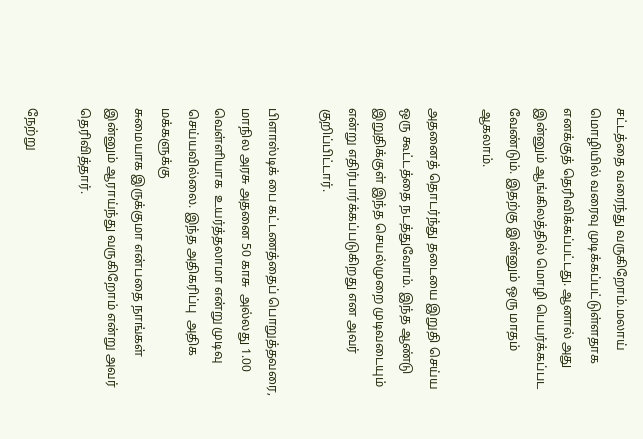சட்டத்தை வரைந்து வருகிறோம்.மலாய் மொழியில் வரைவு முடிக்கப்பட்டுள்ளதாக எனக்குத் தெரிவிக்கப்பட்டது. ஆனால் அது இன்னும் ஆங்கிலத்தில் மொழி பெயர்க்கப்பட  வேண்டும். இதற்கு இன்னும் ஒரு மாதம் ஆகலாம்.

அதனைத் தொடர்ந்து தடையை இறுதி செய்ய ஒரு கூட்டத்தை நடத்துவோம். இந்த ஆண்டு இறுதிக்குள் இந்த செயல்முறை முடிவடையும் என்று எதிர்பார்க்கப்படுகிறது என அவர் குறிப்பிட்டார்.

பிளாஸ்டிக் பை கட்டணத்தைப் பொறுத்தவரை, மாநில அரசு அதனை 50 காசு  அல்லது 1.00 வெள்ளியாக  உயர்த்தலாமா என்று முடிவு செய்யவில்லை. இந்த அதிகரிப்பு  அதிக மக்களுக்கு
சுமையாக இருக்குமா என்பதை நாங்கள் இன்னும் ஆராய்ந்து வருகிறோம் என்று அவர் தெரிவித்தார்.

நேற்று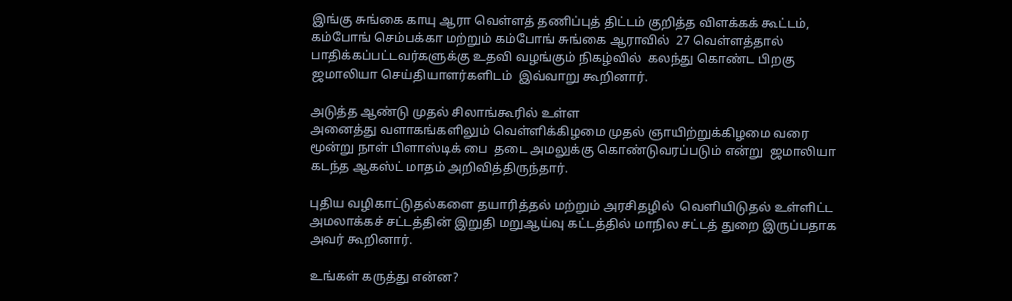இங்கு சுங்கை காயு ஆரா வெள்ளத் தணிப்புத் திட்டம் குறித்த விளக்கக் கூட்டம்,   கம்போங் செம்பக்கா மற்றும் கம்போங் சுங்கை ஆராவில்  27 வெள்ளத்தால் பாதிக்கப்பட்டவர்களுக்கு உதவி வழங்கும் நிகழ்வில்  கலந்து கொண்ட பிறகு ஜமாலியா செய்தியாளர்களிடம்  இவ்வாறு கூறினார்.

அடுத்த ஆண்டு முதல் சிலாங்கூரில் உள்ள
அனைத்து வளாகங்களிலும் வெள்ளிக்கிழமை முதல் ஞாயிற்றுக்கிழமை வரை மூன்று நாள் பிளாஸ்டிக் பை  தடை அமலுக்கு கொண்டுவரப்படும் என்று  ஜமாலியா கடந்த ஆகஸ்ட் மாதம் அறிவித்திருந்தார்.

புதிய வழிகாட்டுதல்களை தயாரித்தல் மற்றும் அரசிதழில்  வெளியிடுதல் உள்ளிட்ட அமலாக்கச் சட்டத்தின் இறுதி மறுஆய்வு கட்டத்தில் மாநில சட்டத் துறை இருப்பதாக அவர் கூறினார்.

உங்கள் கருத்து என்ன?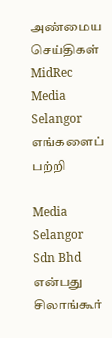அண்மைய செய்திகள்
MidRec
Media Selangor
எங்களைப் பற்றி

Media Selangor Sdn Bhd என்பது சிலாங்கூர்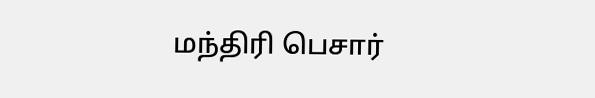மந்திரி பெசார்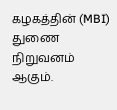கழகத்தின் (MBI) துணை நிறுவனம் ஆகும்.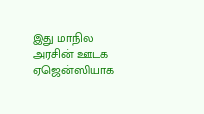இது மாநில அரசின் ஊடக ஏஜென்ஸியாக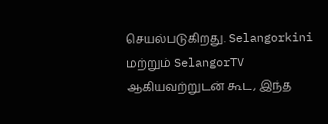செயல்படுகிறது. Selangorkini மற்றும் SelangorTV ஆகியவற்றுடன் கூட, இந்த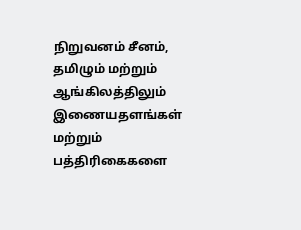நிறுவனம் சீனம், தமிழும் மற்றும் ஆங்கிலத்திலும் இணையதளங்கள் மற்றும் பத்திரிகைகளை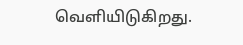வெளியிடுகிறது.